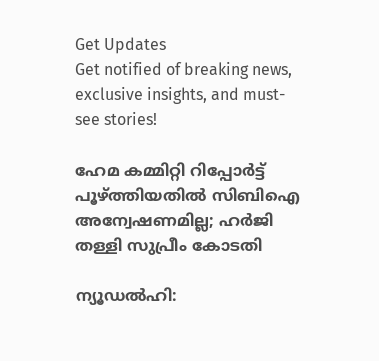Get Updates
Get notified of breaking news, exclusive insights, and must-see stories!

ഹേമ കമ്മിറ്റി റിപ്പോര്‍ട്ട് പൂഴ്ത്തിയതില്‍ സിബിഐ അന്വേഷണമില്ല; ഹര്‍ജി തള്ളി സുപ്രീം കോടതി

ന്യൂഡല്‍ഹി: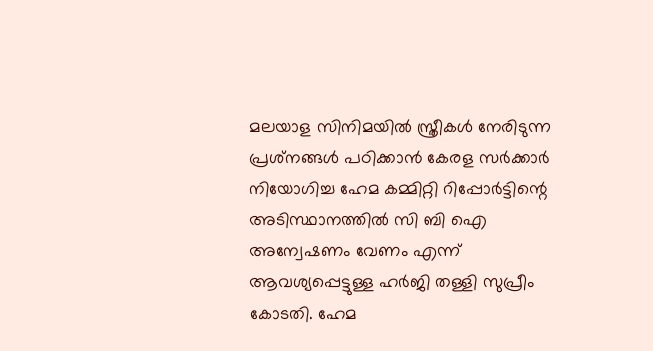മലയാള സിനിമയില്‍ സ്ത്രീകള്‍ നേരിടുന്ന പ്രശ്‌നങ്ങള്‍ പഠിക്കാന്‍ കേരള സര്‍ക്കാര്‍ നിയോഗിച്ച ഹേമ കമ്മിറ്റി റിപ്പോര്‍ട്ടിന്റെ അടിസ്ഥാനത്തില്‍ സി ബി ഐ അന്വേഷണം വേണം എന്ന് ആവശ്യപ്പെട്ടുള്ള ഹര്‍ജി തള്ളി സുപ്രീം കോടതി. ഹേമ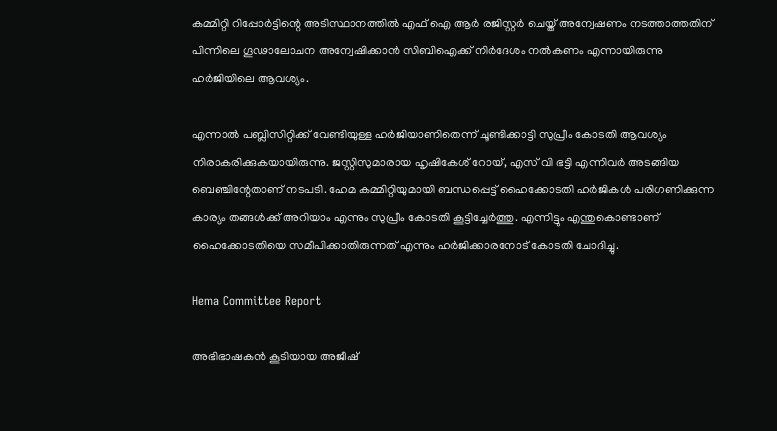കമ്മിറ്റി റിപ്പോര്‍ട്ടിന്റെ അടിസ്ഥാനത്തില്‍ എഫ് ഐ ആര്‍ രജിസ്റ്റര്‍ ചെയ്ത് അന്വേഷണം നടത്താത്തതിന് പിന്നിലെ ഗൂഢാലോചന അന്വേഷിക്കാന്‍ സിബിഐക്ക് നിര്‍ദേശം നല്‍കണം എന്നായിരുന്നു ഹര്‍ജിയിലെ ആവശ്യം.

എന്നാല്‍ പബ്ലിസിറ്റിക്ക് വേണ്ടിയുള്ള ഹര്‍ജിയാണിതെന്ന് ചൂണ്ടിക്കാട്ടി സുപ്രീം കോടതി ആവശ്യം നിരാകരിക്കുകയായിരുന്നു. ജസ്റ്റിസുമാരായ ഹൃഷികേശ് റോയ്, എസ് വി ഭട്ടി എന്നിവര്‍ അടങ്ങിയ ബെഞ്ചിന്റേതാണ് നടപടി. ഹേമ കമ്മിറ്റിയുമായി ബന്ധപ്പെട്ട് ഹൈക്കോടതി ഹര്‍ജികള്‍ പരിഗണിക്കുന്ന കാര്യം തങ്ങള്‍ക്ക് അറിയാം എന്നും സുപ്രീം കോടതി കൂട്ടിച്ചേര്‍ത്തു. എന്നിട്ടും എന്തുകൊണ്ടാണ് ഹൈക്കോടതിയെ സമീപിക്കാതിരുന്നത് എന്നും ഹര്‍ജിക്കാരനോട് കോടതി ചോദിച്ചു.

Hema Committee Report

അഭിഭാഷകന്‍ കൂടിയായ അജീഷ്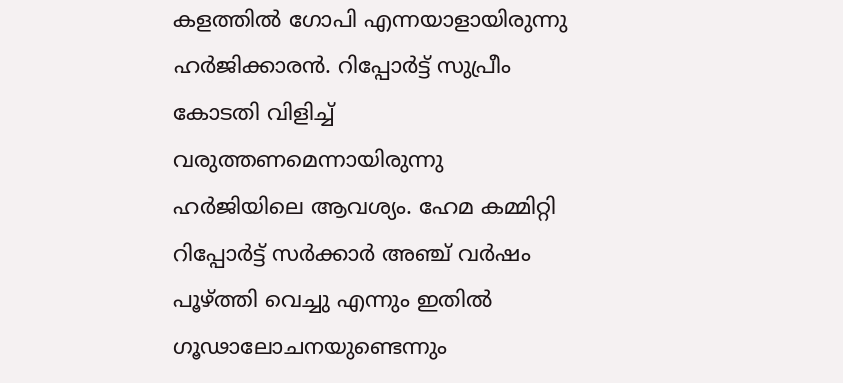കളത്തില്‍ ഗോപി എന്നയാളായിരുന്നു ഹര്‍ജിക്കാരന്‍. റിപ്പോര്‍ട്ട് സുപ്രീം കോടതി വിളിച്ച് വരുത്തണമെന്നായിരുന്നു ഹര്‍ജിയിലെ ആവശ്യം. ഹേമ കമ്മിറ്റി റിപ്പോര്‍ട്ട് സര്‍ക്കാര്‍ അഞ്ച് വര്‍ഷം പൂഴ്ത്തി വെച്ചു എന്നും ഇതില്‍ ഗൂഢാലോചനയുണ്ടെന്നും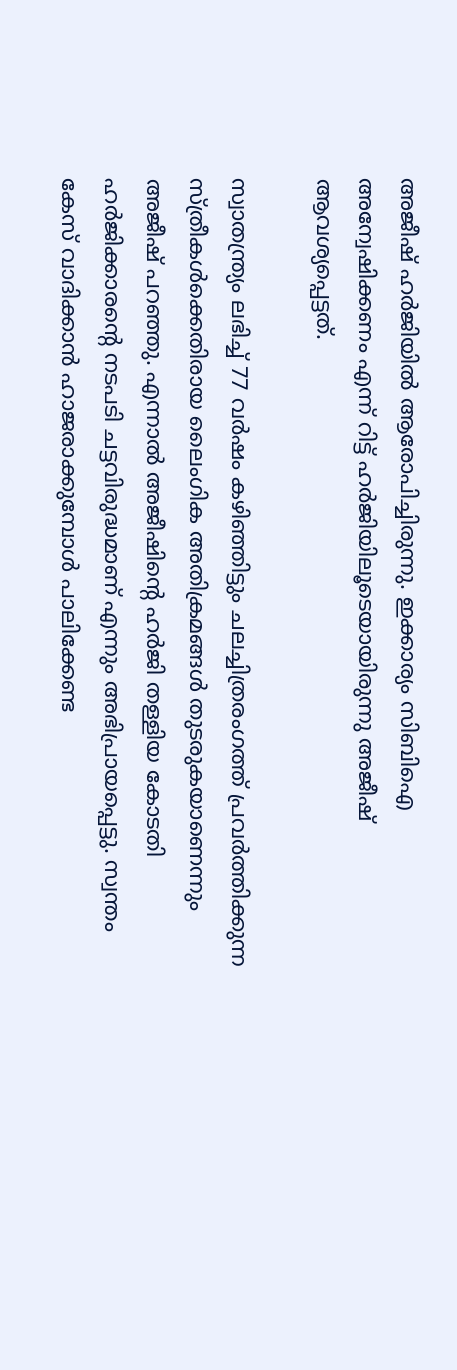അജീഷ് ഹര്‍ജിയില്‍ ആരോപിച്ചിരുന്നു. ഇക്കാര്യം സിബിഐ അന്വേഷിക്കണം എന്ന് റിട്ട് ഹര്‍ജിയിലൂടെയായിരുന്നു അജീഷ് ആവശ്യപ്പെട്ടത്.

സ്വാതന്ത്ര്യം ലഭിച്ച് 77 വര്‍ഷം കഴിഞ്ഞിട്ടും ചലച്ചിത്രരംഗത്ത് പ്രവര്‍ത്തിക്കുന്ന സ്ത്രീകള്‍ക്കെതിരായ ലൈംഗിക അതിക്രമങ്ങള്‍ തുടരുകയാണെന്നും അജീഷ് പറഞ്ഞു. എന്നാല്‍ അജീഷിന്റെ ഹര്‍ജി തള്ളിയ കോടതി ഹര്‍ജിക്കാരന്റെ നടപടി ചട്ടവിരുദ്ധമാണ് എന്നും അഭിപ്രായപ്പെട്ടു. സ്വന്തം കേസ് വാദിക്കാന്‍ ഹാജരാക്കുമ്പോള്‍ പാലിക്കേണ്ട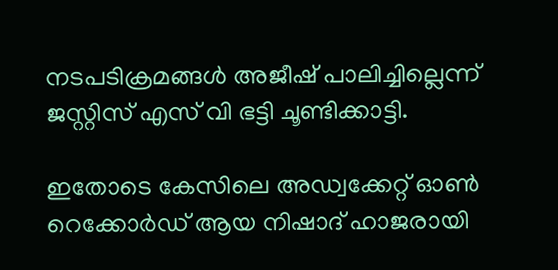നടപടിക്രമങ്ങള്‍ അജീഷ് പാലിച്ചില്ലെന്ന് ജസ്റ്റിസ് എസ് വി ഭട്ടി ചൂണ്ടിക്കാട്ടി.

ഇതോടെ കേസിലെ അഡ്വക്കേറ്റ് ഓണ്‍ റെക്കോര്‍ഡ് ആയ നിഷാദ് ഹാജരായി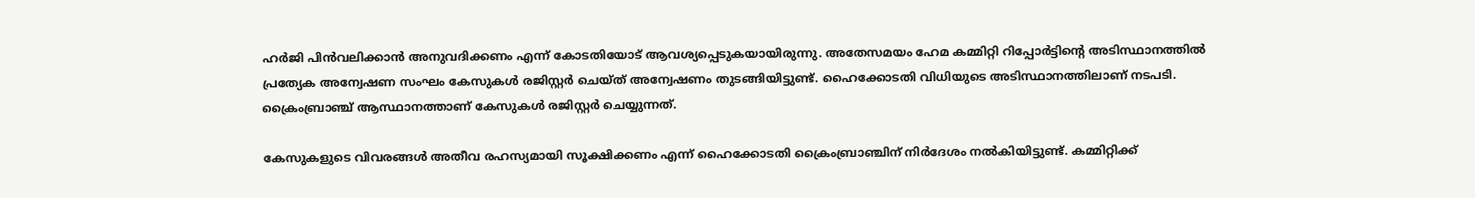ഹര്‍ജി പിന്‍വലിക്കാന്‍ അനുവദിക്കണം എന്ന് കോടതിയോട് ആവശ്യപ്പെടുകയായിരുന്നു. അതേസമയം ഹേമ കമ്മിറ്റി റിപ്പോര്‍ട്ടിന്റെ അടിസ്ഥാനത്തില്‍ പ്രത്യേക അന്വേഷണ സംഘം കേസുകള്‍ രജിസ്റ്റര്‍ ചെയ്ത് അന്വേഷണം തുടങ്ങിയിട്ടുണ്ട്. ഹൈക്കോടതി വിധിയുടെ അടിസ്ഥാനത്തിലാണ് നടപടി. ക്രൈംബ്രാഞ്ച് ആസ്ഥാനത്താണ് കേസുകള്‍ രജിസ്റ്റര്‍ ചെയ്യുന്നത്.

കേസുകളുടെ വിവരങ്ങള്‍ അതീവ രഹസ്യമായി സൂക്ഷിക്കണം എന്ന് ഹൈക്കോടതി ക്രൈംബ്രാഞ്ചിന് നിര്‍ദേശം നല്‍കിയിട്ടുണ്ട്. കമ്മിറ്റിക്ക്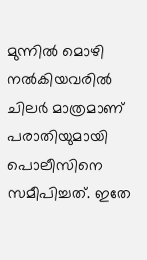മുന്നില്‍ മൊഴി നല്‍കിയവരില്‍ ചിലര്‍ മാത്രമാണ് പരാതിയുമായി പൊലീസിനെ സമീപിച്ചത്. ഇതേ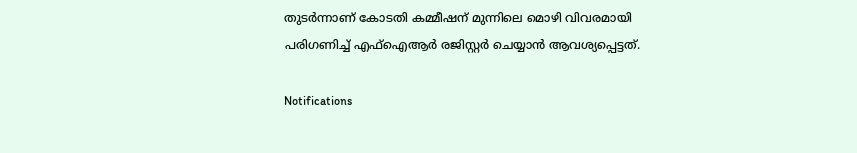തുടര്‍ന്നാണ് കോടതി കമ്മീഷന് മുന്നിലെ മൊഴി വിവരമായി പരിഗണിച്ച് എഫ്‌ഐആര്‍ രജിസ്റ്റര്‍ ചെയ്യാന്‍ ആവശ്യപ്പെട്ടത്.

Notifications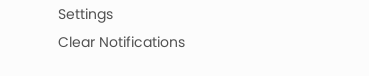Settings
Clear Notifications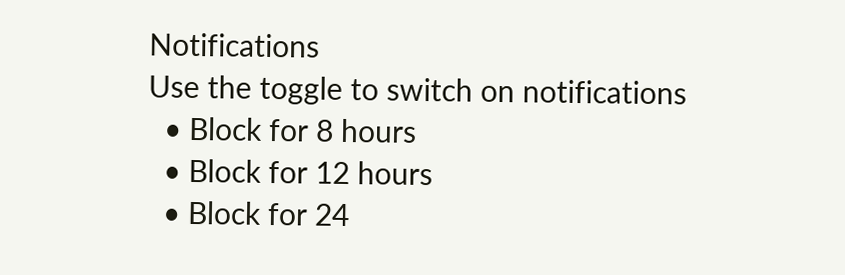Notifications
Use the toggle to switch on notifications
  • Block for 8 hours
  • Block for 12 hours
  • Block for 24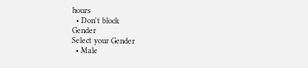hours
  • Don't block
Gender
Select your Gender
  • Male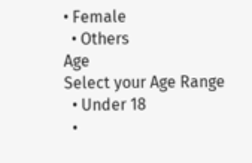• Female
  • Others
Age
Select your Age Range
  • Under 18
  •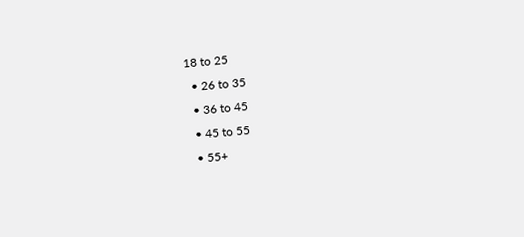18 to 25
  • 26 to 35
  • 36 to 45
  • 45 to 55
  • 55+